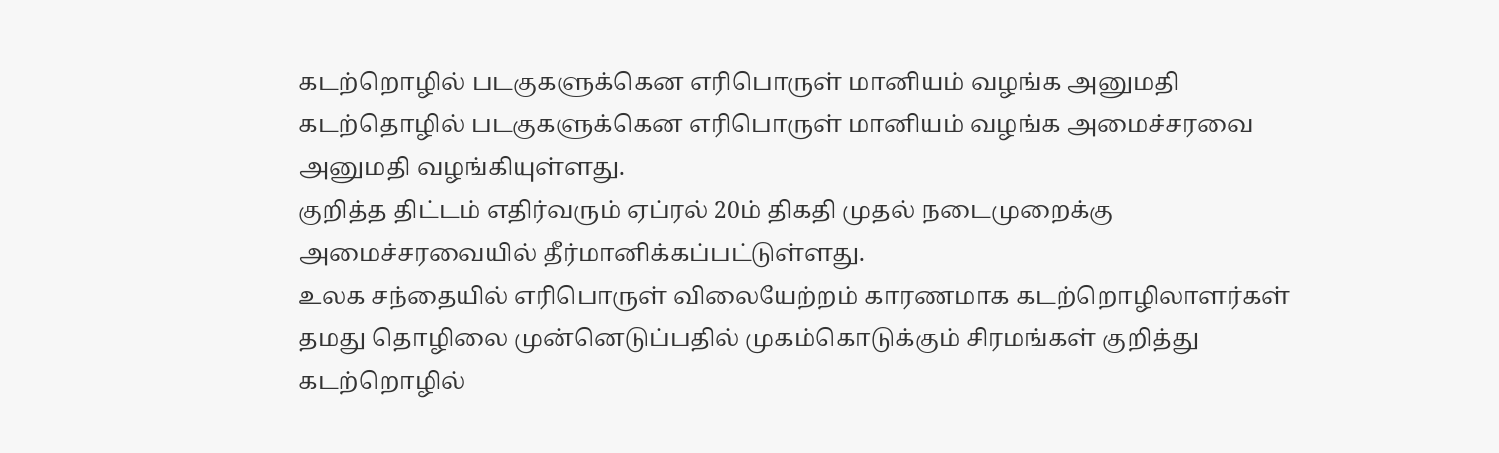கடற்றொழில் படகுகளுக்கென எரிபொருள் மானியம் வழங்க அனுமதி
கடற்தொழில் படகுகளுக்கென எரிபொருள் மானியம் வழங்க அமைச்சரவை அனுமதி வழங்கியுள்ளது.
குறித்த திட்டம் எதிர்வரும் ஏப்ரல் 20ம் திகதி முதல் நடைமுறைக்கு அமைச்சரவையில் தீர்மானிக்கப்பட்டுள்ளது.
உலக சந்தையில் எரிபொருள் விலையேற்றம் காரணமாக கடற்றொழிலாளர்கள் தமது தொழிலை முன்னெடுப்பதில் முகம்கொடுக்கும் சிரமங்கள் குறித்து கடற்றொழில்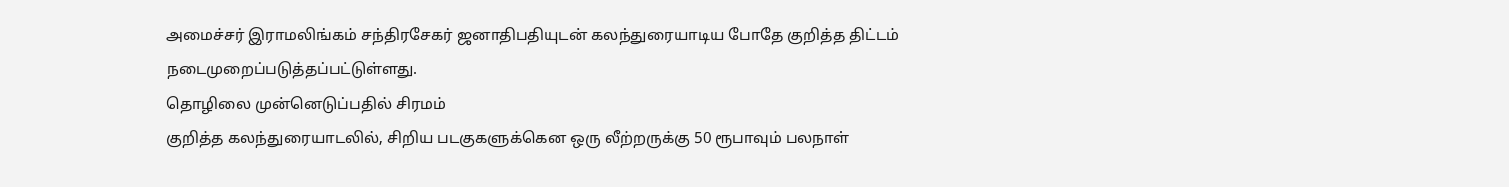அமைச்சர் இராமலிங்கம் சந்திரசேகர் ஜனாதிபதியுடன் கலந்துரையாடிய போதே குறித்த திட்டம் நடைமுறைப்படுத்தப்பட்டுள்ளது.
தொழிலை முன்னெடுப்பதில் சிரமம்
குறித்த கலந்துரையாடலில், சிறிய படகுகளுக்கென ஒரு லீற்றருக்கு 50 ரூபாவும் பலநாள்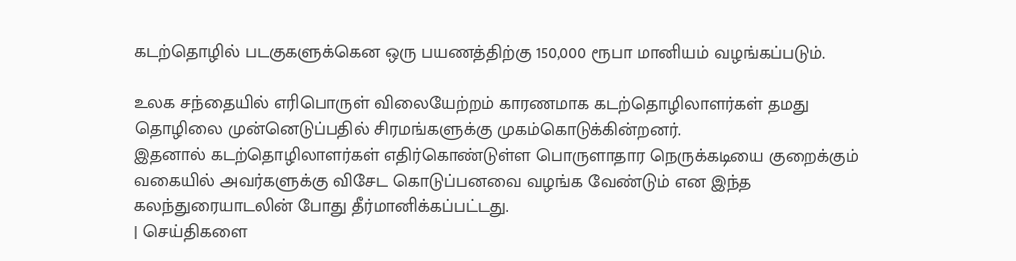கடற்தொழில் படகுகளுக்கென ஒரு பயணத்திற்கு 150,000 ரூபா மானியம் வழங்கப்படும்.

உலக சந்தையில் எரிபொருள் விலையேற்றம் காரணமாக கடற்தொழிலாளர்கள் தமது தொழிலை முன்னெடுப்பதில் சிரமங்களுக்கு முகம்கொடுக்கின்றனர்.
இதனால் கடற்தொழிலாளர்கள் எதிர்கொண்டுள்ள பொருளாதார நெருக்கடியை குறைக்கும் வகையில் அவர்களுக்கு விசேட கொடுப்பனவை வழங்க வேண்டும் என இந்த கலந்துரையாடலின் போது தீர்மானிக்கப்பட்டது.
| செய்திகளை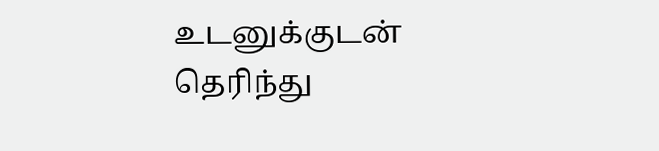உடனுக்குடன் தெரிந்து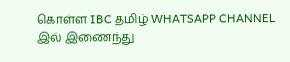கொள்ள IBC தமிழ் WHATSAPP CHANNEL இல் இணைந்து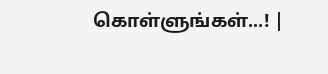கொள்ளுங்கள்...! |